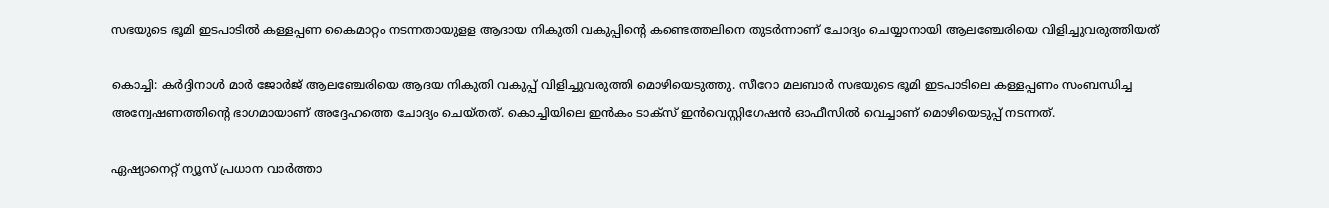സഭയുടെ ഭൂമി ഇടപാടില്‍ കള്ളപ്പണ കൈമാറ്റം നടന്നതായുളള ആദായ നികുതി വകുപ്പിന്‍റെ കണ്ടെത്തലിനെ തുടര്‍ന്നാണ് ചോദ്യം ചെയ്യാനായി ആലഞ്ചേരിയെ വിളിച്ചുവരുത്തിയത്

കൊച്ചി: കര്‍ദ്ദിനാള്‍ മാര്‍ ജോര്‍ജ് ആലഞ്ചേരിയെ ആദയ നികുതി വകുപ്പ് വിളിച്ചുവരുത്തി മൊഴിയെടുത്തു. സീറോ മലബാർ സഭയുടെ ഭൂമി ഇടപാടിലെ കള്ളപ്പണം സംബന്ധിച്ച അന്വേഷണത്തിന്‍റെ ഭാഗമായാണ് അദ്ദേഹത്തെ ചോദ്യം ചെയ്തത്. കൊച്ചിയിലെ ഇന്‍കം ടാക്സ് ഇന്‍വെസ്റ്റിഗേഷന്‍ ഓഫീസില്‍ വെച്ചാണ് മൊഴിയെടുപ്പ് നടന്നത്.

ഏഷ്യാനെറ്റ് ന്യൂസ് പ്രധാന വാർത്താ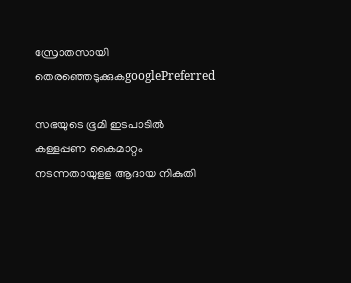സ്രോതസായി തെരഞ്ഞെടുക്കുകgooglePreferred

സഭയുടെ ഭൂമി ഇടപാടില്‍ കള്ളപ്പണ കൈമാറ്റം നടന്നതായുളള ആദായ നികുതി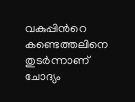വകുപ്പിന്‍റെ കണ്ടെത്തലിനെ തുടര്‍ന്നാണ് ചോദ്യം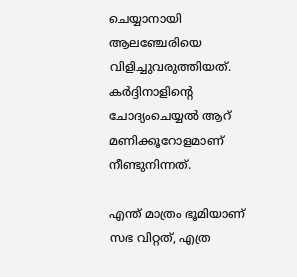ചെയ്യാനായി ആലഞ്ചേരിയെ വിളിച്ചുവരുത്തിയത്. കര്‍ദ്ദിനാളിന്‍റെ ചോദ്യംചെയ്യല്‍ ആറ് മണിക്കൂറോളമാണ് നീണ്ടുനിന്നത്.

എന്ത് മാത്രം ഭൂമിയാണ് സഭ വിറ്റത്, എത്ര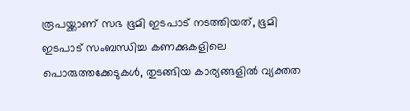രൂപയ്ക്കാണ് സഭ ഭൂമി ഇടപാട് നടത്തിയത്, ഭൂമി ഇടപാട് സംബന്ധിച്ച കണക്കുകളിലെ പൊരുത്തക്കേടുകള്‍, തുടങ്ങിയ കാര്യങ്ങളില്‍ വ്യക്തത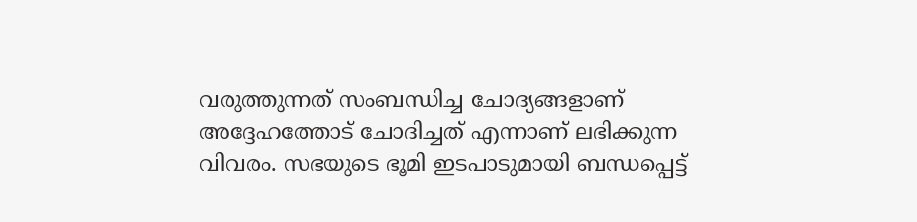വരുത്തുന്നത് സംബന്ധിച്ച ചോദ്യങ്ങളാണ് അദ്ദേഹത്തോട് ചോദിച്ചത് എന്നാണ് ലഭിക്കുന്ന വിവരം. സഭയുടെ ഭൂമി ഇടപാടുമായി ബന്ധപ്പെട്ട്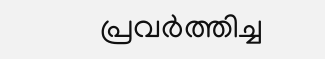പ്രവര്‍ത്തിച്ച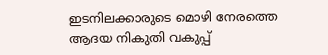ഇടനിലക്കാരുടെ മൊഴി നേരത്തെ ആദയ നികുതി വകുപ്പ്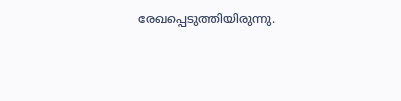രേഖപ്പെടുത്തിയിരുന്നു.